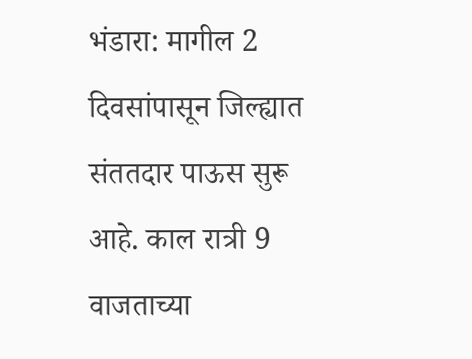भंडारा: मागील 2 दिवसांपासून जिल्ह्यात संततदार पाऊस सुरू आहे. काल रात्री 9 वाजताच्या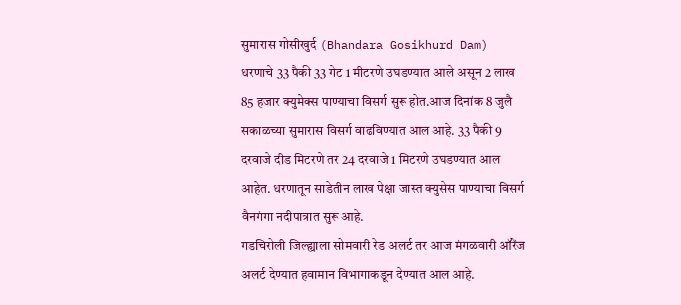सुमारास गोसीखुर्द (Bhandara Gosikhurd Dam) धरणाचे 33 पैकी 33 गेट 1 मीटरणे उघडण्यात आले असून 2 लाख 85 हजार क्युमेक्स पाण्याचा विसर्ग सुरू होत.आज दिनांक 8 जुलै सकाळच्या सुमारास विसर्ग वाढविण्यात आल आहे. 33 पैकी 9 दरवाजे दीड मिटरणे तर 24 दरवाजे 1 मिटरणे उघडण्यात आल आहेत. धरणातून साडेतीन लाख पेक्षा जास्त क्युसेस पाण्याचा विसर्ग वैनगंगा नदीपात्रात सुरू आहे.
गडचिरोली जिल्ह्याला सोमवारी रेड अलर्ट तर आज मंगळवारी ऑरेंज अलर्ट देण्यात हवामान विभागाकडून देण्यात आल आहे.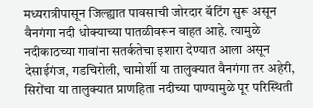मध्यरात्रीपासून जिल्ह्यात पावसाची जोरदार बॅटिंग सुरू असून वैनगंगा नदी धोक्याच्या पातळीवरून वाहत आहे. त्यामुळे नदीकाठच्या गावांना सतर्कतेचा इशारा देण्यात आला असून देसाईगंज, गडचिरोली, चामोर्शी या तालुक्यात वैनगंगा तर अहेरी, सिरोंचा या तालुक्यात प्राणहिता नदीच्या पाण्यामुळे पूर परिस्थिती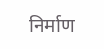निर्माण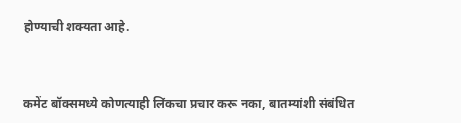होण्याची शक्यता आहे.



कमेंट बॉक्समध्ये कोणत्याही लिंकचा प्रचार करू नका, बातम्यांशी संबंधित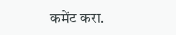कमेंट करा.